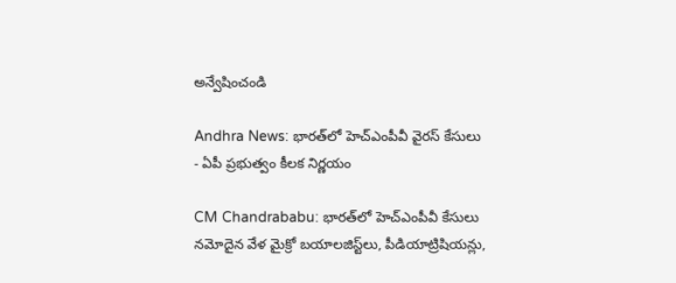అన్వేషించండి

Andhra News: భారత్‌లో హెచ్ఎంపీవీ వైరస్ కేసులు - ఏపీ ప్రభుత్వం కీలక నిర్ణయం

CM Chandrababu: భారత్‌లో హెచ్ఎంపీవీ కేసులు నమోదైన వేళ మైక్రో బయాలజిస్ట్‌లు, పీడియాట్రిషియన్లు,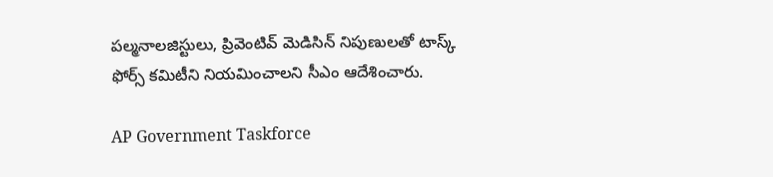పల్మనాలజిస్టులు, ప్రివెంటివ్ మెడిసిన్ నిపుణులతో టాస్క్ ఫోర్స్ కమిటీని నియమించాలని సీఎం ఆదేశించారు.

AP Government Taskforce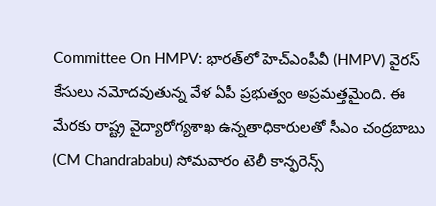Committee On HMPV: భారత్‌లో హెచ్ఎంపీవీ (HMPV) వైరస్ కేసులు నమోదవుతున్న వేళ ఏపీ ప్రభుత్వం అప్రమత్తమైంది. ఈ మేరకు రాష్ట్ర వైద్యారోగ్యశాఖ ఉన్నతాధికారులతో సీఎం చంద్రబాబు (CM Chandrababu) సోమవారం టెలీ కాన్ఫరెన్స్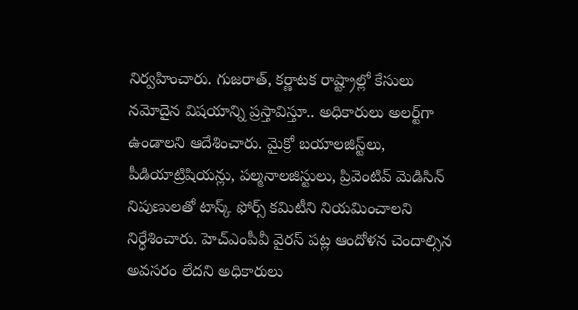నిర్వహించారు. గుజరాత్, కర్ణాటక రాష్ట్రాల్లో కేసులు నమోదైన విషయాన్ని ప్రస్తావిస్తూ.. అధికారులు అలర్ట్‌గా ఉండాలని ఆదేశించారు. మైక్రో బయాలజిస్ట్‌లు, పీడియాట్రిషియన్లు, పల్మనాలజిస్టులు, ప్రివెంటివ్ మెడిసిన్ నిపుణులతో టాస్క్ ఫోర్స్ కమిటీని నియమించాలని నిర్ధేశించారు. హెచ్ఎంపీవీ వైరస్ పట్ల ఆందోళన చెందాల్సిన అవసరం లేదని అధికారులు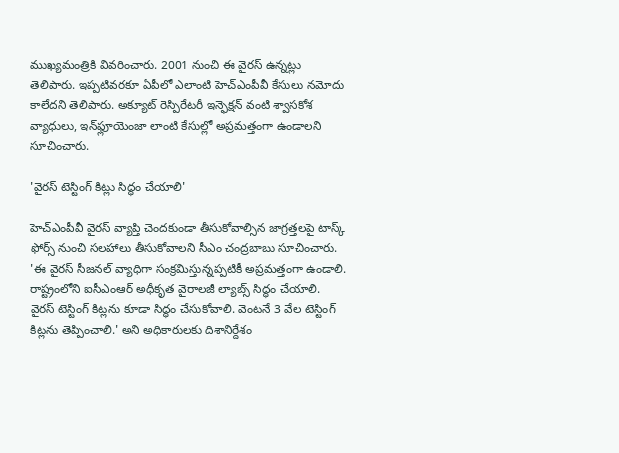ముఖ్యమంత్రికి వివరించారు. 2001 నుంచి ఈ వైరస్ ఉన్నట్లు తెలిపారు. ఇప్పటివరకూ ఏపీలో ఎలాంటి హెచ్ఎంపీవీ కేసులు నమోదు కాలేదని తెలిపారు. అక్యూట్ రెస్పిరేటరీ ఇన్ఫెక్షన్ వంటి శ్వాసకోశ వ్యాధులు, ఇన్‌ఫ్లూయెంజా లాంటి కేసుల్లో అప్రమత్తంగా ఉండాలని సూచించారు.

'వైరస్ టెస్టింగ్ కిట్లు సిద్ధం చేయాలి'

హెచ్ఎంపీవీ వైరస్ వ్యాప్తి చెందకుండా తీసుకోవాల్సిన జాగ్రత్తలపై టాస్క్ ఫోర్స్ నుంచి సలహాలు తీసుకోవాలని సీఎం చంద్రబాబు సూచించారు. 'ఈ వైరస్ సీజనల్ వ్యాధిగా సంక్రమిస్తున్నప్పటికీ అప్రమత్తంగా ఉండాలి. రాష్ట్రంలోని ఐసీఎంఆర్ అధీకృత వైరాలజీ ల్యాబ్స్ సిద్ధం చేయాలి. వైరస్ టెస్టింగ్ కిట్లను కూడా సిద్ధం చేసుకోవాలి. వెంటనే 3 వేల టెస్టింగ్ కిట్లను తెప్పించాలి.' అని అధికారులకు దిశానిర్దేశం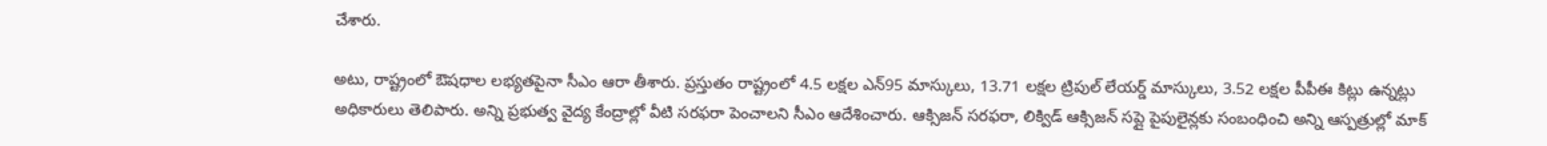చేశారు.

అటు, రాష్ట్రంలో ఔషధాల లభ్యతపైనా సీఎం ఆరా తీశారు. ప్రస్తుతం రాష్ట్రంలో 4.5 లక్షల ఎన్95 మాస్కులు, 13.71 లక్షల ట్రిపుల్ లేయర్డ్ మాస్కులు, 3.52 లక్షల పీపీఈ కిట్లు ఉన్నట్లు అధికారులు తెలిపారు. అన్ని ప్రభుత్వ వైద్య కేంద్రాల్లో వీటి సరఫరా పెంచాలని సీఎం ఆదేశించారు. ఆక్సిజన్ సరఫరా, లిక్విడ్ ఆక్సిజన్ సప్లై పైపులైన్లకు సంబంధించి అన్ని ఆస్పత్రుల్లో మాక్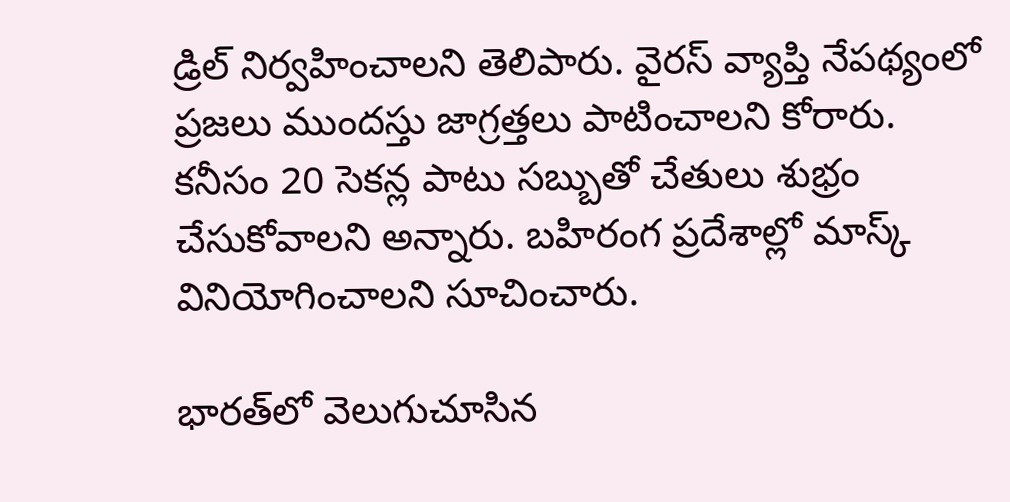డ్రిల్ నిర్వహించాలని తెలిపారు. వైరస్ వ్యాప్తి నేపథ్యంలో ప్రజలు ముందస్తు జాగ్రత్తలు పాటించాలని కోరారు. కనీసం 20 సెకన్ల పాటు సబ్బుతో చేతులు శుభ్రం చేసుకోవాలని అన్నారు. బహిరంగ ప్రదేశాల్లో మాస్క్ వినియోగించాలని సూచించారు.

భారత్‌లో వెలుగుచూసిన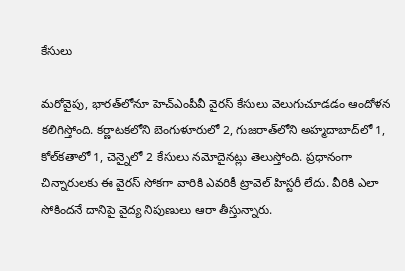కేసులు

మరోవైపు, భారత్‌లోనూ హెచ్ఎంపీవీ వైరస్ కేసులు వెలుగుచూడడం ఆందోళన కలిగిస్తోంది. కర్ణాటకలోని బెంగుళూరులో 2, గుజరాత్‌లోని అహ్మదాబాద్‌లో 1, కోల్‌కతాలో 1, చెన్నైలో 2 కేసులు నమోదైనట్లు తెలుస్తోంది. ప్రధానంగా చిన్నారులకు ఈ వైరస్ సోకగా వారికి ఎవరికీ ట్రావెల్ హిస్టరీ లేదు. వీరికి ఎలా సోకిందనే దానిపై వైద్య నిపుణులు ఆరా తీస్తున్నారు.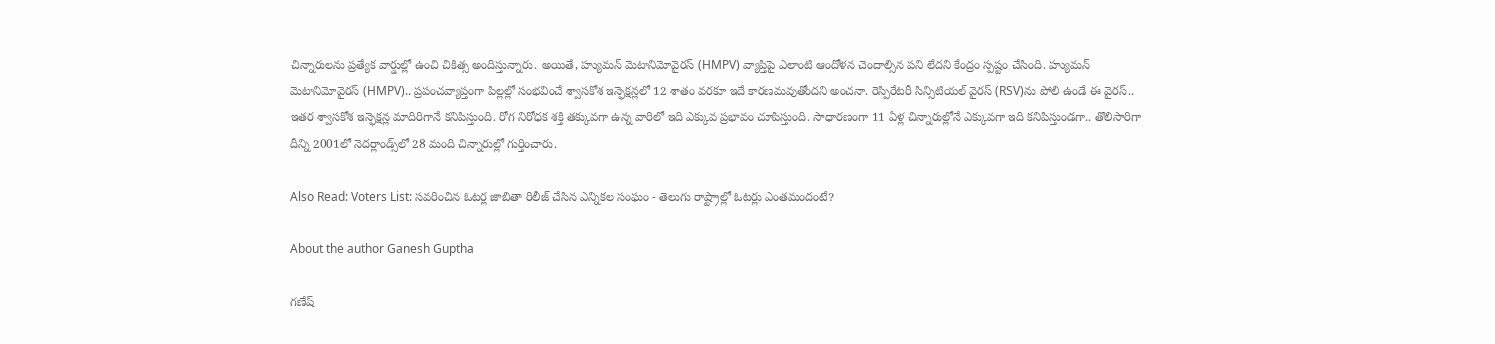చిన్నారులను ప్రత్యేక వార్డుల్లో ఉంచి చికిత్స అందిస్తున్నారు. అయితే, హ్యుమన్ మెటానిమోవైరస్ (HMPV) వ్యాప్తిపై ఎలాంటి ఆందోళన చెందాల్సిన పని లేదని కేంద్రం స్పష్టం చేసింది. హ్యుమన్ మెటానిమోవైరస్ (HMPV).. ప్రపంచవ్యాప్తంగా పిల్లల్లో సంభవించే శ్వాసకోశ ఇన్ఫెక్షన్లలో 12 శాతం వరకూ ఇదే కారణమవుతోందని అంచనా. రెస్పిరేటరీ సిన్సిటియల్ వైరస్ (RSV)ను పోలి ఉండే ఈ వైరస్.. ఇతర శ్వాసకోశ ఇన్ఫెక్షన్ల మాదిరిగానే కనిపిస్తుంది. రోగ నిరోధక శక్తి తక్కువగా ఉన్న వారిలో ఇది ఎక్కువ ప్రభావం చూపిస్తుంది. సాధారణంగా 11 ఏళ్ల చిన్నారుల్లోనే ఎక్కువగా ఇది కనిపిస్తుండగా.. తొలిసారిగా దీన్ని 2001లో నెదర్లాండ్స్‌లో 28 మంది చిన్నారుల్లో గుర్తించారు.

Also Read: Voters List: సవరించిన ఓటర్ల జాబితా రిలీజ్ చేసిన ఎన్నికల సంఘం - తెలుగు రాష్ట్రాల్లో ఓటర్లు ఎంతమందంటే?

About the author Ganesh Guptha

గణేష్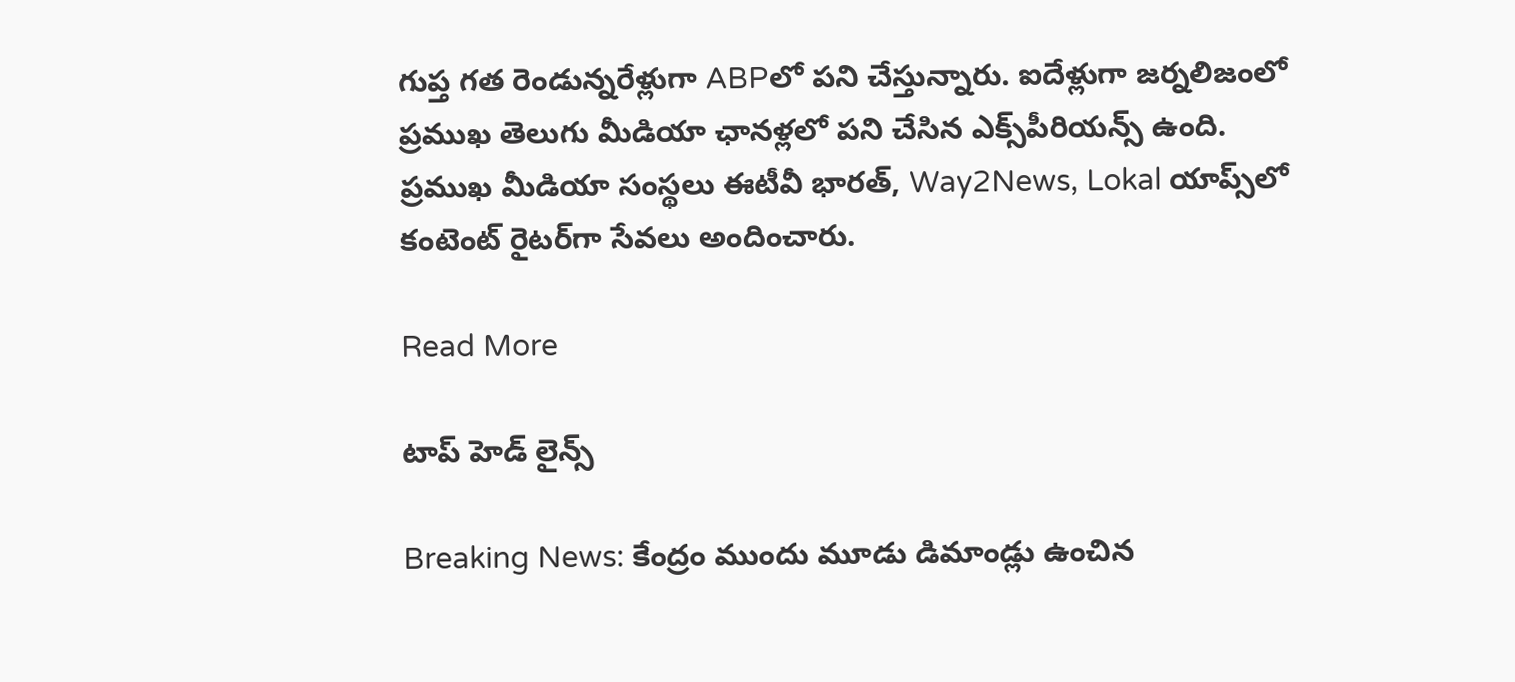గుప్త గత రెండున్నరేళ్లుగా ABPలో పని చేస్తున్నారు. ఐదేళ్లుగా జర్నలిజంలో ప్రముఖ తెలుగు మీడియా ఛానళ్లలో పని చేసిన ఎక్స్‌పీరియన్స్ ఉంది. ప్రముఖ మీడియా సంస్థలు ఈటీవీ భారత్, Way2News, Lokal యాప్స్‌లో కంటెంట్ రైటర్‌గా సేవలు అందించారు.

Read More

టాప్ హెడ్ లైన్స్

Breaking News: కేంద్రం ముందు మూడు డిమాండ్లు ఉంచిన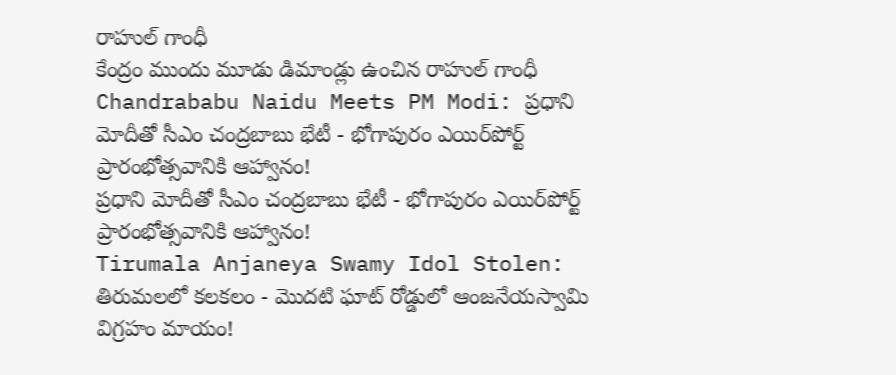రాహుల్ గాంధీ
కేంద్రం ముందు మూడు డిమాండ్లు ఉంచిన రాహుల్ గాంధీ
Chandrababu Naidu Meets PM Modi: ప్రధాని మోదీతో సీఎం చంద్రబాబు భేటీ - భోగాపురం ఎయిర్‌పోర్ట్ ప్రారంభోత్సవానికి ఆహ్వానం!
ప్రధాని మోదీతో సీఎం చంద్రబాబు భేటీ - భోగాపురం ఎయిర్‌పోర్ట్ ప్రారంభోత్సవానికి ఆహ్వానం!
Tirumala Anjaneya Swamy Idol Stolen: తిరుమలలో కలకలం - మొదటి ఘాట్ రోడ్డులో ఆంజనేయస్వామి విగ్రహం మాయం!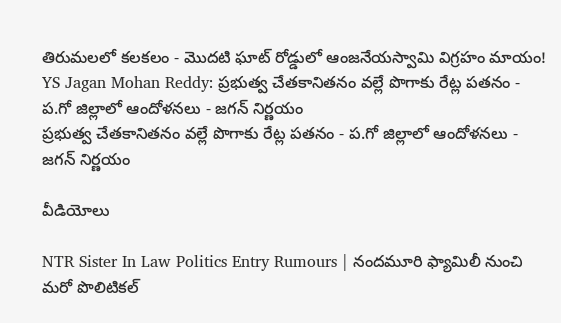తిరుమలలో కలకలం - మొదటి ఘాట్ రోడ్డులో ఆంజనేయస్వామి విగ్రహం మాయం!
YS Jagan Mohan Reddy: ప్రభుత్వ చేతకానితనం వల్లే పొగాకు రేట్ల పతనం - ప.గో జిల్లాలో ఆందోళనలు - జగన్ నిర్ణయం
ప్రభుత్వ చేతకానితనం వల్లే పొగాకు రేట్ల పతనం - ప.గో జిల్లాలో ఆందోళనలు - జగన్ నిర్ణయం

వీడియోలు

NTR Sister In Law Politics Entry Rumours | నందమూరి ఫ్యామిలీ నుంచి మరో పొలిటికల్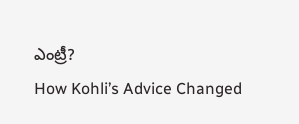ఎంట్రీ?
How Kohli’s Advice Changed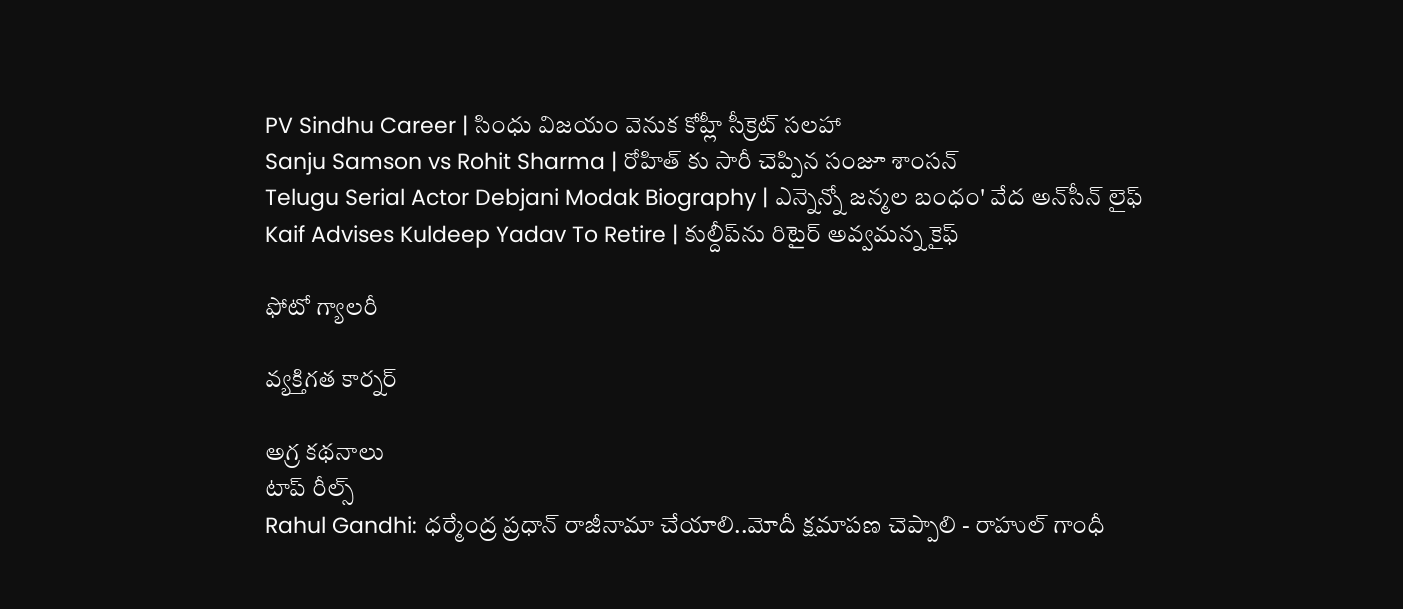PV Sindhu Career | సింధు విజయం వెనుక కోహ్లీ సీక్రెట్ సలహా
Sanju Samson vs Rohit Sharma | రోహిత్ కు సారీ చెప్పిన సంజూ శాంస‌న్
Telugu Serial Actor Debjani Modak Biography | ఎన్నెన్నో జన్మల బంధం' వేద అన్‌సీన్ లైఫ్
Kaif Advises Kuldeep Yadav To Retire | కుల్దీప్‌ను రిటైర్ అవ్వమన్న కైఫ్

ఫోటో గ్యాలరీ

వ్యక్తిగత కార్నర్

అగ్ర కథనాలు
టాప్ రీల్స్
Rahul Gandhi: ధర్మేంద్ర ప్రధాన్ రాజీనామా చేయాలి..మోదీ క్షమాపణ చెప్పాలి - రాహుల్ గాంధీ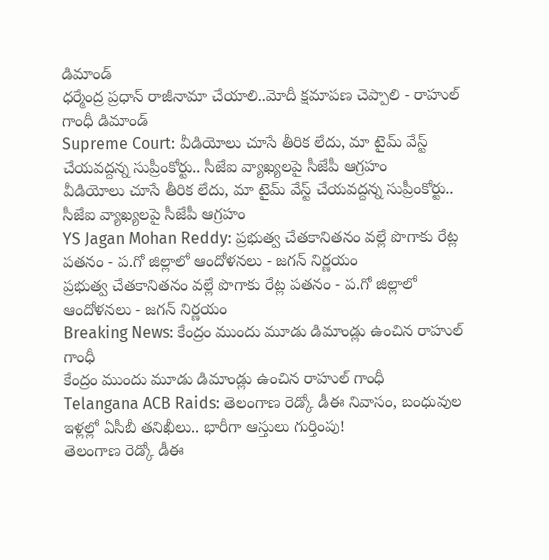డిమాండ్
ధర్మేంద్ర ప్రధాన్ రాజీనామా చేయాలి..మోదీ క్షమాపణ చెప్పాలి - రాహుల్ గాంధీ డిమాండ్
Supreme Court: వీడియోలు చూసే తీరిక లేదు, మా టైమ్ వేస్ట్ చేయవద్దన్న సుప్రీంకోర్టు.. సీజేఐ వ్యాఖ్యలపై సీజేపీ ఆగ్రహం
వీడియోలు చూసే తీరిక లేదు, మా టైమ్ వేస్ట్ చేయవద్దన్న సుప్రీంకోర్టు.. సీజేఐ వ్యాఖ్యలపై సీజేపీ ఆగ్రహం
YS Jagan Mohan Reddy: ప్రభుత్వ చేతకానితనం వల్లే పొగాకు రేట్ల పతనం - ప.గో జిల్లాలో ఆందోళనలు - జగన్ నిర్ణయం
ప్రభుత్వ చేతకానితనం వల్లే పొగాకు రేట్ల పతనం - ప.గో జిల్లాలో ఆందోళనలు - జగన్ నిర్ణయం
Breaking News: కేంద్రం ముందు మూడు డిమాండ్లు ఉంచిన రాహుల్ గాంధీ
కేంద్రం ముందు మూడు డిమాండ్లు ఉంచిన రాహుల్ గాంధీ
Telangana ACB Raids: తెలంగాణ రెడ్కో డీఈ నివాసం, బంధువుల ఇళ్లల్లో ఏసీబీ తనిఖీలు.. భారీగా ఆస్తులు గుర్తింపు!
తెలంగాణ రెడ్కో డీఈ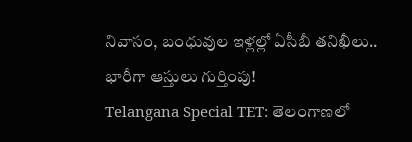నివాసం, బంధువుల ఇళ్లల్లో ఏసీబీ తనిఖీలు.. భారీగా ఆస్తులు గుర్తింపు!
Telangana Special TET: తెలంగాణలో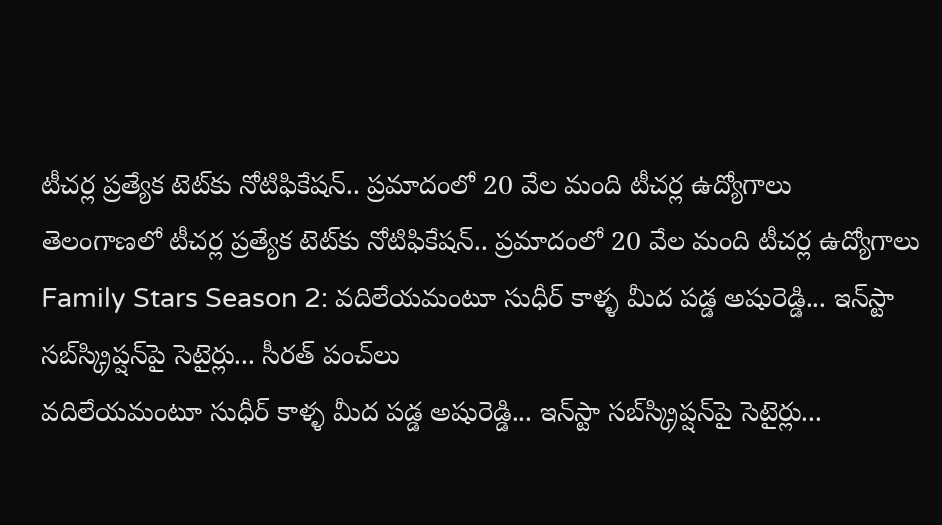టీచర్ల ప్రత్యేక టెట్‌కు నోటిఫికేషన్‌.. ప్రమాదంలో 20 వేల మంది టీచర్ల ఉద్యోగాలు
తెలంగాణలో టీచర్ల ప్రత్యేక టెట్‌కు నోటిఫికేషన్‌.. ప్రమాదంలో 20 వేల మంది టీచర్ల ఉద్యోగాలు
Family Stars Season 2: వదిలేయమంటూ సుధీర్ కాళ్ళ మీద పడ్డ అషురెడ్డి... ఇన్‌స్టా సబ్‌స్క్రిప్షన్‌పై సెటైర్లు... సీరత్ పంచ్‌లు
వదిలేయమంటూ సుధీర్ కాళ్ళ మీద పడ్డ అషురెడ్డి... ఇన్‌స్టా సబ్‌స్క్రిప్షన్‌పై సెటైర్లు...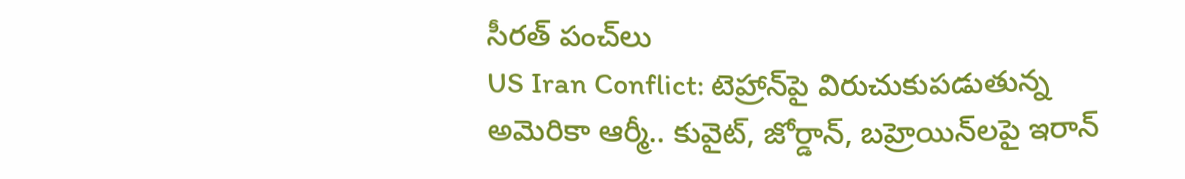సీరత్ పంచ్‌లు
US Iran Conflict: టెహ్రాన్‌పై విరుచుకుపడుతున్న అమెరికా ఆర్మీ.. కువైట్, జోర్డాన్, బహ్రెయిన్‌లపై ఇరాన్‌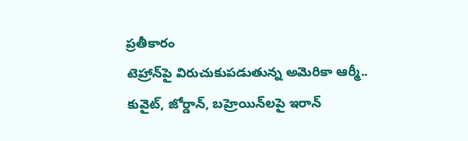ప్రతీకారం
టెహ్రాన్‌పై విరుచుకుపడుతున్న అమెరికా ఆర్మీ.. కువైట్, జోర్డాన్, బహ్రెయిన్‌లపై ఇరాన్‌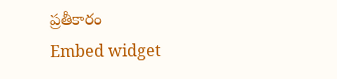ప్రతీకారం
Embed widget